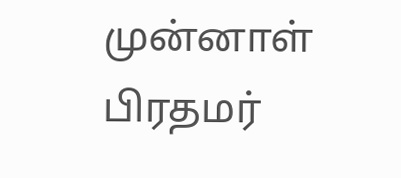முன்னாள் பிரதமர்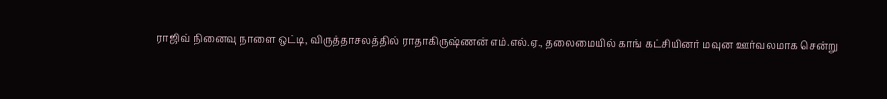ராஜிவ் நினைவு நாளை ஒட்டி, விருத்தாசலத்தில் ராதாகிருஷ்ணன் எம்.எல்.ஏ., தலைமையில் காங் கட்சியினர் மவுன ஊர்வலமாக சென்று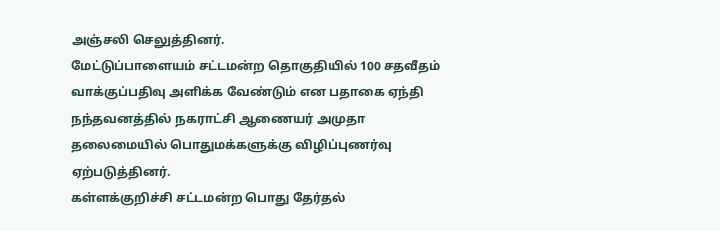அஞ்சலி செலுத்தினர்.
மேட்டுப்பாளையம் சட்டமன்ற தொகுதியில் 100 சதவீதம் வாக்குப்பதிவு அளிக்க வேண்டும் என பதாகை ஏந்தி நந்தவனத்தில் நகராட்சி ஆணையர் அமுதா தலைமையில் பொதுமக்களுக்கு விழிப்புணர்வு ஏற்படுத்தினர்.
கள்ளக்குறிச்சி சட்டமன்ற பொது தேர்தல்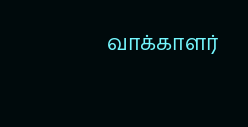வாக்காளர்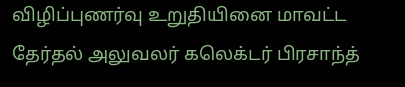விழிப்புணர்வு உறுதியினை மாவட்ட தேர்தல் அலுவலர் கலெக்டர் பிரசாந்த்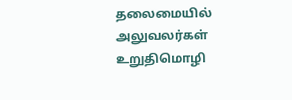தலைமையில் அலுவலர்கள் உறுதிமொழி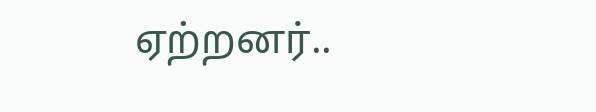ஏற்றனர்..